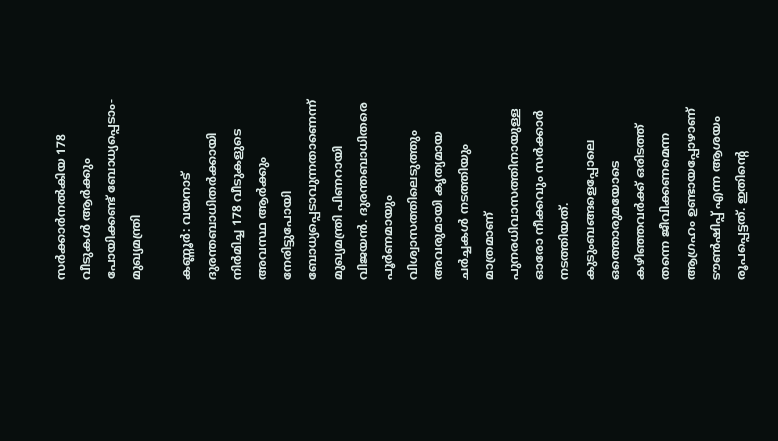സർക്കാർനൽകിയ 178 വീടുകൾ ആർക്കും പോയിക്കണ്ട് ബോധ്യപ്പെടാം- മുഖ്യമന്ത്രി

കണ്ണൂർ: വയനാട് ദുരന്തബാധിതർക്കായി നിർമിച്ച 178 വീടുകളുടെ അവസ്ഥ ആർക്കും നേരിട്ടുപോയി ബോധ്യപ്പെടാവുന്നതാണെന്ന് മുഖ്യമന്ത്രി പിണറായി വിജയൻ. ദുരന്തബാധിതരെ പൂർണമായും വിശ്വാസത്തിലെടുത്തും അവരുമായി കൃത്യമായ ചർച്ചകൾ നടത്തിയും മാത്രമാണ് പുനരധിവാസത്തിനായുള്ള ഓരോ നീക്കവും സർക്കാർ നടത്തിയത്. കുടുംബങ്ങളെപ്പോലെ ഒത്തൊരുമയോടെ കഴിഞ്ഞവർക്ക് ഒരിടത്ത് തന്നെ ജീവിക്കണമെന്ന ആഗ്രഹം ഉണ്ടായപ്പോഴാണ് ടൗൺഷിപ്പ് എന്ന ആശയം രൂപപ്പെട്ടത്. ഇതിന്റെ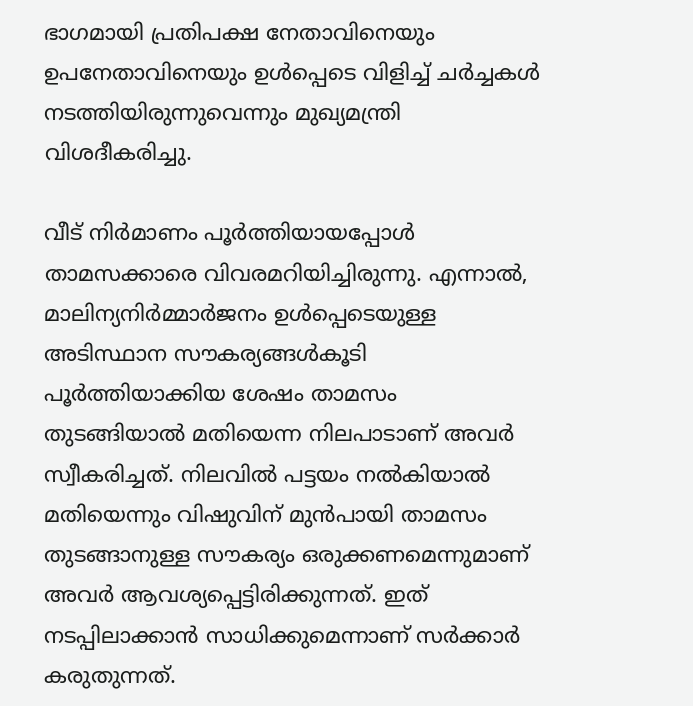ഭാഗമായി പ്രതിപക്ഷ നേതാവിനെയും ഉപനേതാവിനെയും ഉൾപ്പെടെ വിളിച്ച് ചർച്ചകൾ നടത്തിയിരുന്നുവെന്നും മുഖ്യമന്ത്രി വിശദീകരിച്ചു.

വീട് നിർമാണം പൂർത്തിയായപ്പോൾ താമസക്കാരെ വിവരമറിയിച്ചിരുന്നു. എന്നാൽ, മാലിന്യനിർമ്മാർജനം ഉൾപ്പെടെയുള്ള അടിസ്ഥാന സൗകര്യങ്ങൾകൂടി പൂർത്തിയാക്കിയ ശേഷം താമസം തുടങ്ങിയാൽ മതിയെന്ന നിലപാടാണ് അവർ സ്വീകരിച്ചത്. നിലവിൽ പട്ടയം നൽകിയാൽ മതിയെന്നും വിഷുവിന് മുൻപായി താമസം തുടങ്ങാനുള്ള സൗകര്യം ഒരുക്കണമെന്നുമാണ് അവർ ആവശ്യപ്പെട്ടിരിക്കുന്നത്. ഇത് നടപ്പിലാക്കാൻ സാധിക്കുമെന്നാണ് സർക്കാർ കരുതുന്നത്.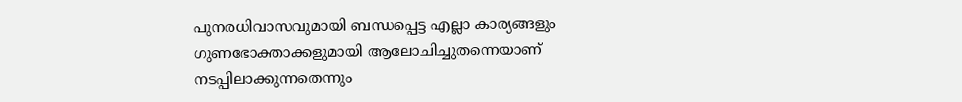പുനരധിവാസവുമായി ബന്ധപ്പെട്ട എല്ലാ കാര്യങ്ങളും ഗുണഭോക്താക്കളുമായി ആലോചിച്ചുതന്നെയാണ് നടപ്പിലാക്കുന്നതെന്നും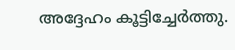അദ്ദേഹം കൂട്ടിച്ചേർത്തു.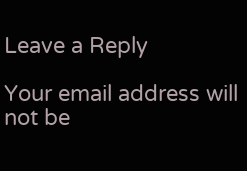Leave a Reply

Your email address will not be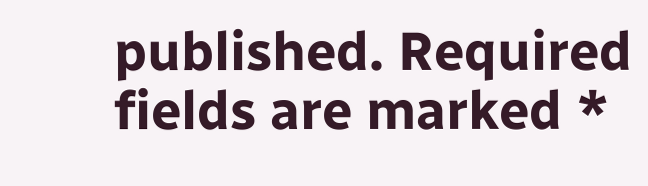published. Required fields are marked *